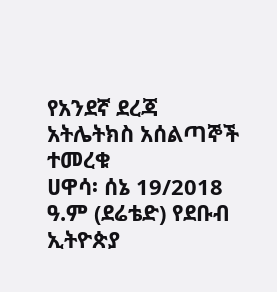የአንደኛ ደረጃ አትሌትክስ አሰልጣኞች ተመረቁ
ሀዋሳ፡ ሰኔ 19/2018 ዓ.ም (ደሬቴድ) የደቡብ ኢትዮጵያ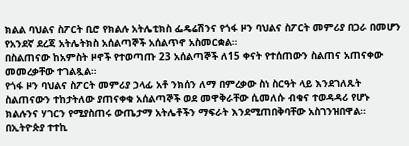ክልል ባህልና ስፖርት ቢሮ የክልሉ አትሌቲክስ ፌዴሬሽንና የጎፋ ዞን ባህልና ስፖርት መምሪያ በጋራ በመሆን የአንደኛ ደረጃ አትሌትክስ አሰልጣኞች አሰልጥኖ አስመርቋል።
በስልጠናው ከአምስት ዞኖች የተወጣጡ 23 አሰልጣኞች ለ15 ቀናት የተሰጠውን ስልጠና አጠናቀው መመረቃቸው ተገልጿል።
የጎፋ ዞን ባህልና ስፖርት መምሪያ ኃላፊ አቶ ንክሰን ለማ በምረቃው ስነ ስርዓት ላይ እንደገለጹት ስልጠናውን ተከታትለው ያጠናቀቁ አሰልጣኞች ወደ መዋቅራቸው ሲመለሱ ብቁና ተወዳዳሪ የሆኑ ክልሉንና ሃገርን የሚያስጠሩ ውጤታማ አትሌቶችን ማፍራት እንደሚጠበቅባቸው አስገንዝበዋል።
በኢትዮጵያ ተተኪ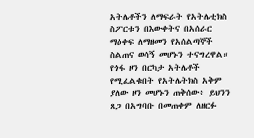አትሌቶችን ለማፍራት የአትሌቲክስ ስፖርቱን በእውቀትና በአሰራር ማዕቀፍ ለማዘመን የአሰልጣኞች ስልጠና ወሳኝ መሆኑን ተናግረዋል።
የጎፋ ዞን በርካታ አትሌቶች የሚፈልቁበት የአትሌትክስ አቅም ያለው ዞን መሆኑን ጠቅሰው፥ ይህንን ጸጋ በአግባቡ በመጠቀም ለዘርፉ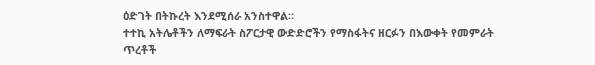ዕድገት በትኩረት እንደሚሰራ አንስተዋል።
ተተኪ አትሌቶችን ለማፍራት ስፖርታዊ ውድድሮችን የማስፋትና ዘርፉን በእውቀት የመምራት ጥረቶች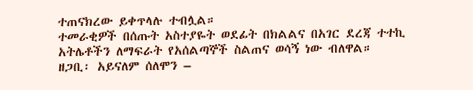ተጠናክረው ይቀጥላሉ ተብሏል።
ተመራቂዎች በሰጡት አስተያዬት ወደፊት በክልልና በአገር ደረጃ ተተኪ አትሌቶችን ለማፍራት የአሰልጣኞች ስልጠና ወሳኝ ነው ብለዋል።
ዘጋቢ፡ አይናለም ሰለሞን –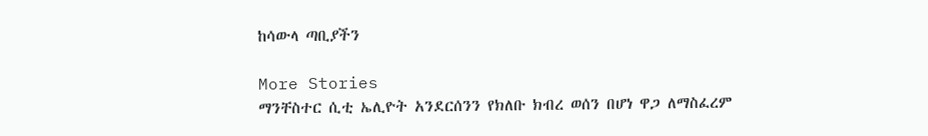ከሳውላ ጣቢያችን

More Stories
ማንቸስተር ሲቲ ኤሊዮት አንደርሰንን የክለቡ ክብረ ወሰን በሆነ ዋጋ ለማስፈረም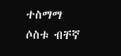ተስማማ
ሶስቱ ብቸኛ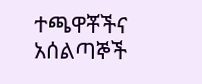ተጫዋቾችና አሰልጣኞች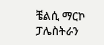ቼልሲ ማርኮ ፓሌስትራን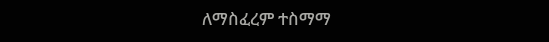ለማስፈረም ተስማማ